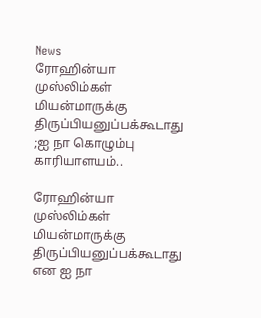News
ரோஹின்யா முஸ்லிம்கள் மியன்மாருக்கு திருப்பியனுப்பக்கூடாது ;ஐ நா கொழும்பு காரியாளயம்..

ரோஹின்யா முஸ்லிம்கள் மியன்மாருக்கு திருப்பியனுப்பக்கூடாது என ஐ நா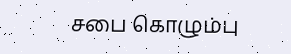சபை கொழும்பு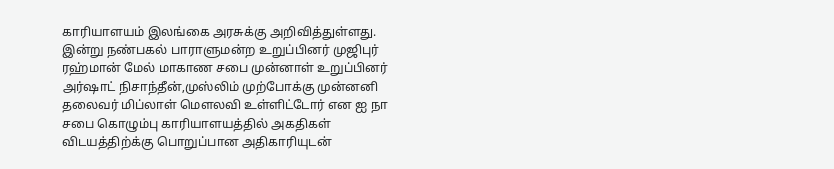காரியாளயம் இலங்கை அரசுக்கு அறிவித்துள்ளது.
இன்று நண்பகல் பாராளுமன்ற உறுப்பினர் முஜிபுர் ரஹ்மான் மேல் மாகாண சபை முன்னாள் உறுப்பினர் அர்ஷாட் நிசாந்தீன்,முஸ்லிம் முற்போக்கு முன்னனி தலைவர் மிப்லாள் மௌலவி உள்ளிட்டோர் என ஐ நா சபை கொழும்பு காரியாளயத்தில் அகதிகள் விடயத்திற்க்கு பொறுப்பான அதிகாரியுடன்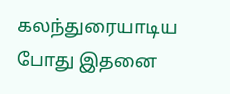கலந்துரையாடிய போது இதனை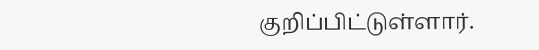குறிப்பிட்டுள்ளார்.